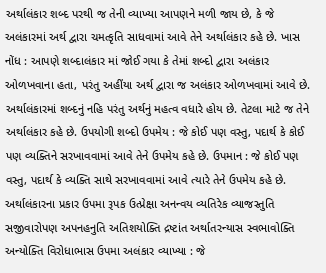અર્થાલંકાર શબ્દ પરથી જ તેની વ્યાખ્યા આપણને મળી જાય છે, કે જે અલંકારમાં અર્થ દ્વારા ચમત્કૃતિ સાધવામાં આવે તેને અર્થાલંકાર કહે છે. ખાસ નોંધ : આપણે શબ્દાલંકાર માં જોઈ ગયા કે તેમાં શબ્દો દ્વારા અલંકાર ઓળખવાના હતા, પરંતુ અહીંયા અર્થ દ્વારા જ અલંકાર ઓળખવામાં આવે છે. અર્થાલંકારમાં શબ્દનું નહિ પરંતુ અર્થનું મહત્વ વધારે હોય છે. તેટલા માટે જ તેને અર્થાલંકાર કહે છે. ઉપયોગી શબ્દો ઉપમેય : જે કોઈ પણ વસ્તુ, પદાર્થ કે કોઈ પણ વ્યક્તિને સરખાવવામાં આવે તેને ઉપમેય કહે છે. ઉપમાન : જે કોઈ પણ વસ્તુ, પદાર્થ કે વ્યક્તિ સાથે સરખાવવામાં આવે ત્યારે તેને ઉપમેય કહે છે. અર્થાલંકારના પ્રકાર ઉપમા રૂપક ઉત્પ્રેક્ષા અનન્વય વ્યતિરેક વ્યાજસ્તુતિ સજીવારોપણ અપનહનુતિ અતિશયોક્તિ દ્રષ્ટાંત અર્થાતરન્યાસ સ્વભાવોક્તિ અન્યોક્તિ વિરોધાભાસ ઉપમા અલંકાર વ્યાખ્યા : જે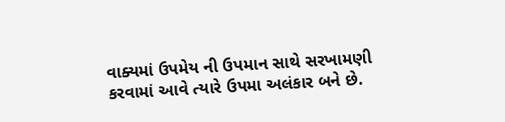વાક્યમાં ઉપમેય ની ઉપમાન સાથે સરખામણી કરવામાં આવે ત્યારે ઉપમા અલંકાર બને છે.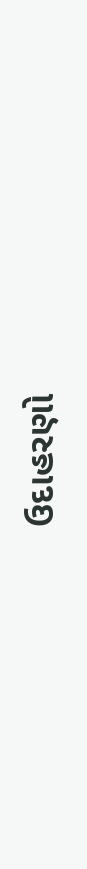ઉદાહરણો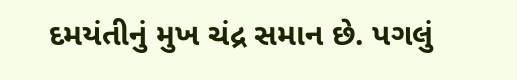દમયંતીનું મુખ ચંદ્ર સમાન છે. પગલું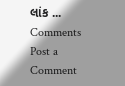લાંક ...
Comments
Post a Comment